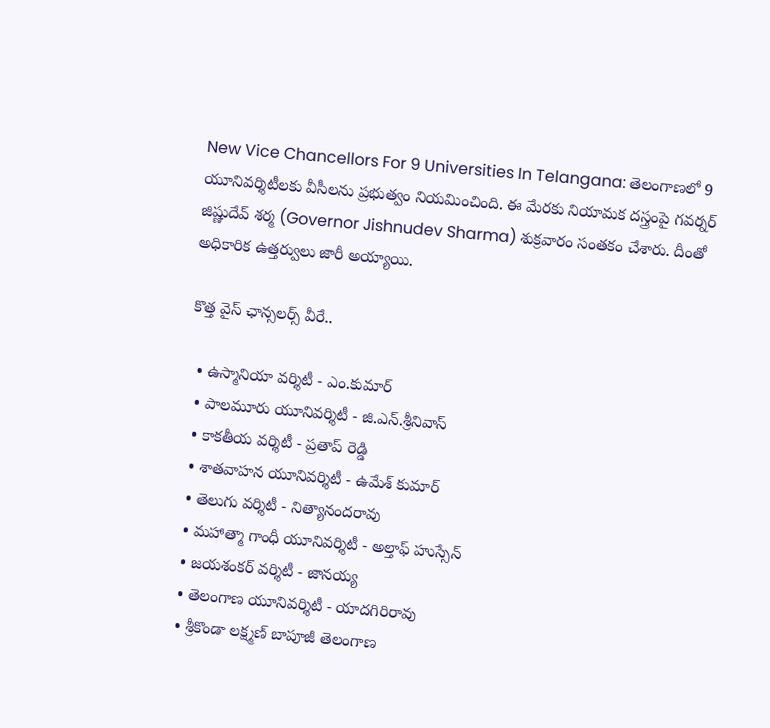New Vice Chancellors For 9 Universities In Telangana: తెలంగాణలో 9 యూనివర్శిటీలకు వీసీలను ప్రభుత్వం నియమించింది. ఈ మేరకు నియామక దస్త్రంపై గవర్నర్ జిష్ణుదేవ్ శర్మ (Governor Jishnudev Sharma) శుక్రవారం సంతకం చేశారు. దీంతో అధికారిక ఉత్తర్వులు జారీ అయ్యాయి.

కొత్త వైస్ ఛాన్సలర్స్ వీరే..

  • ఉస్మానియా వర్శిటీ - ఎం.కుమార్
  • పాలమూరు యూనివర్శిటీ - జి.ఎన్.శ్రీనివాస్
  • కాకతీయ వర్శిటీ - ప్రతాప్ రెడ్డి
  • శాతవాహన యూనివర్శిటీ - ఉమేశ్ కుమార్
  • తెలుగు వర్శిటీ - నిత్యానందరావు
  • మహాత్మా గాంధీ యూనివర్శిటీ - అల్తాఫ్ హుస్సేన్
  • జయశంకర్ వర్శిటీ - జానయ్య
  • తెలంగాణ యూనివర్శిటీ - యాదగిరిరావు
  • శ్రీకొండా లక్ష్మణ్ బాపూజీ తెలంగాణ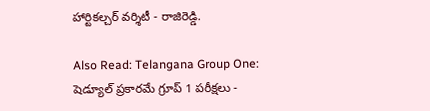హార్టికల్చర్ వర్శిటీ - రాజిరెడ్డి.

Also Read: Telangana Group One: షెడ్యూల్ ప్రకారమే గ్రూప్ 1 పరీక్షలు -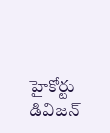హైకోర్టు డివిజన్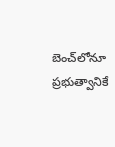బెంచ్‌లోనూ ప్రభుత్వానికే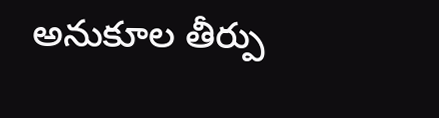అనుకూల తీర్పు